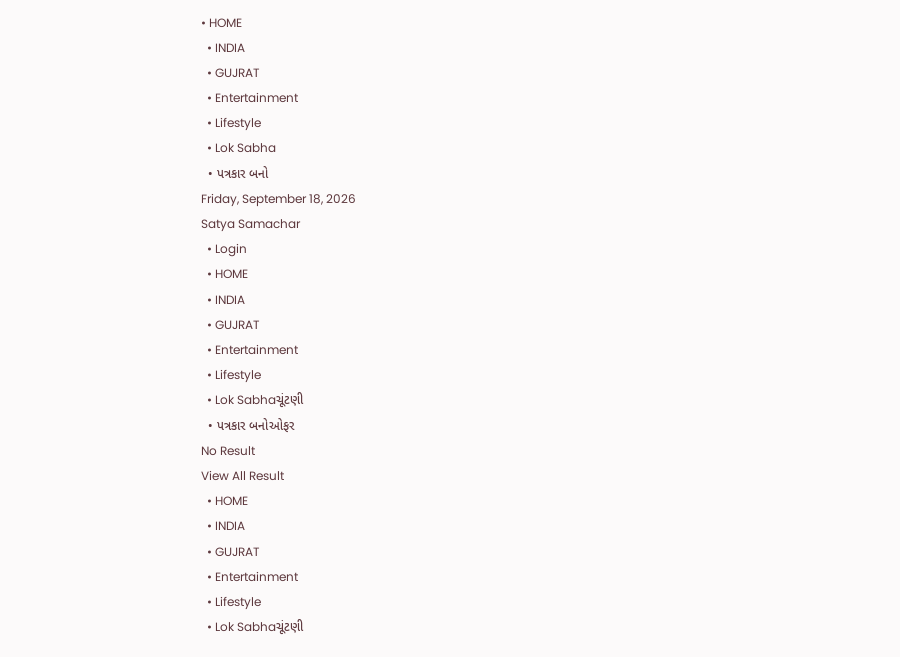• HOME
  • INDIA
  • GUJRAT
  • Entertainment
  • Lifestyle
  • Lok Sabha
  • પત્રકાર બનો
Friday, September 18, 2026
Satya Samachar
  • Login
  • HOME
  • INDIA
  • GUJRAT
  • Entertainment
  • Lifestyle
  • Lok Sabhaચૂંટણી
  • પત્રકાર બનોઓફર
No Result
View All Result
  • HOME
  • INDIA
  • GUJRAT
  • Entertainment
  • Lifestyle
  • Lok Sabhaચૂંટણી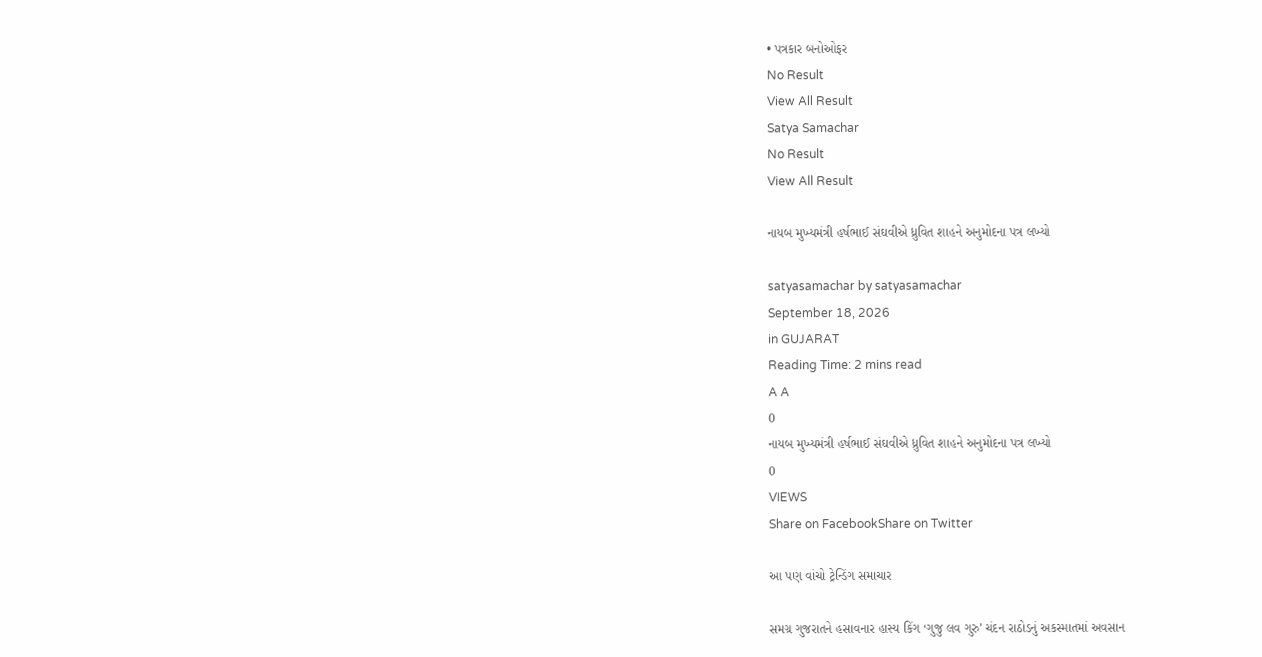• પત્રકાર બનોઓફર
No Result
View All Result
Satya Samachar
No Result
View All Result

નાયબ મુખ્યમંત્રી હર્ષભાઈ સંઘવીએ ધ્રુવિત શાહને અનુમોદના પત્ર લખ્યો

satyasamachar by satyasamachar
September 18, 2026
in GUJARAT
Reading Time: 2 mins read
A A
0
નાયબ મુખ્યમંત્રી હર્ષભાઈ સંઘવીએ ધ્રુવિત શાહને અનુમોદના પત્ર લખ્યો
0
VIEWS
Share on FacebookShare on Twitter

આ પણ વાંચો ટ્રેન્ડિંગ સમાચાર

સમગ્ર ગુજરાતને હસાવનાર હાસ્ય કિંગ ‘ગુજુ લવ ગુરુ’ ચંદન રાઠોડનું અકસ્માતમાં અવસાન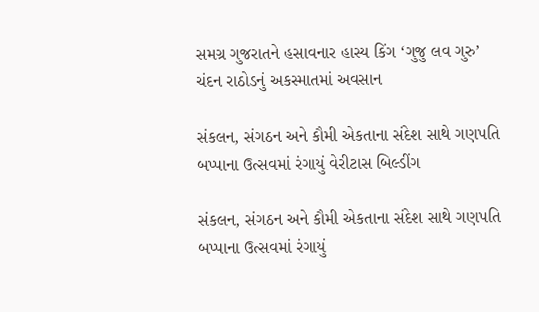સમગ્ર ગુજરાતને હસાવનાર હાસ્ય કિંગ ‘ગુજુ લવ ગુરુ’ ચંદન રાઠોડનું અકસ્માતમાં અવસાન

સંકલન, સંગઠન અને કૌમી એકતાના સંદેશ સાથે ગણપતિ બપ્પાના ઉત્સવમાં રંગાયું વેરીટાસ બિલ્ડીંગ

સંકલન, સંગઠન અને કૌમી એકતાના સંદેશ સાથે ગણપતિ બપ્પાના ઉત્સવમાં રંગાયું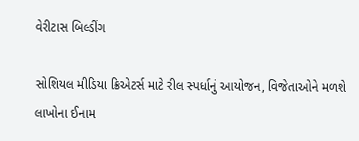વેરીટાસ બિલ્ડીંગ

સોશિયલ મીડિયા ક્રિએટર્સ માટે રીલ સ્પર્ધાનું આયોજન, વિજેતાઓને મળશે લાખોના ઈનામ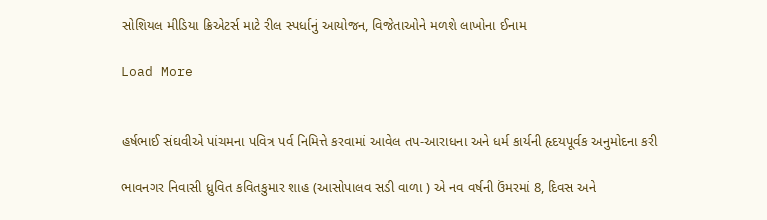સોશિયલ મીડિયા ક્રિએટર્સ માટે રીલ સ્પર્ધાનું આયોજન, વિજેતાઓને મળશે લાખોના ઈનામ

Load More


હર્ષભાઈ સંઘવીએ પાંચમના પવિત્ર પર્વ નિમિત્તે કરવામાં આવેલ તપ-આરાધના અને ધર્મ કાર્યની હૃદયપૂર્વક અનુમોદના કરી

ભાવનગર નિવાસી ધ્રુવિત કવિતકુમાર શાહ (આસોપાલવ સડી વાળા ) એ નવ વર્ષની ઉંમરમાં 8, દિવસ અને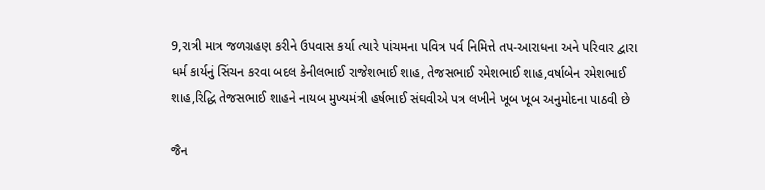9,રાત્રી માત્ર જળગ્રહણ કરીને ઉપવાસ કર્યા ત્યારે પાંચમના પવિત્ર પર્વ નિમિત્તે તપ-આરાધના અને પરિવાર દ્વારા ધર્મ કાર્યનું સિંચન કરવા બદલ કેનીલભાઈ રાજેશભાઈ શાહ, તેજસભાઈ રમેશભાઈ શાહ,વર્ષાબેન રમેશભાઈ શાહ,રિદ્ધિ તેજસભાઈ શાહને નાયબ મુખ્યમંત્રી હર્ષભાઈ સંઘવીએ પત્ર લખીને ખૂબ ખૂબ અનુમોદના પાઠવી છે

જૈન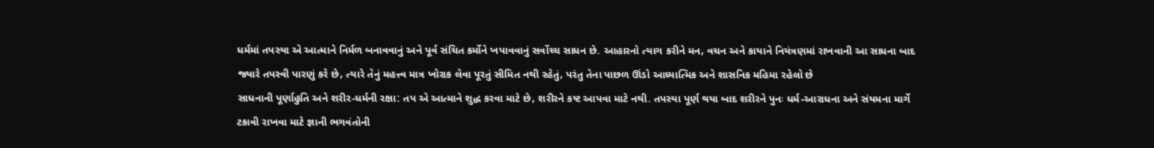ધર્મમાં તપસ્યા એ આત્માને નિર્મળ બનાવવાનું અને પૂર્વ સંચિત કર્મોને ખપાવવાનું સર્વોચ્ચ સાધન છે. આહારનો ત્યાગ કરીને મન, વચન અને કાયાને નિયંત્રણમાં રાખવાની આ સાધના બાદ જ્યારે તપસ્વી પારણું કરે છે, ત્યારે તેનું મહત્ત્વ માત્ર ખોરાક લેવા પૂરતું સીમિત નથી રહેતું, પરંતુ તેના પાછળ ઊંડો આધ્યાત્મિક અને શાસનિક મહિમા રહેલો છે
સાધનાની પૂર્ણાહુતિ અને શરીર-ધર્મની રક્ષા: તપ એ આત્માને શુદ્ધ કરવા માટે છે, શરીરને કષ્ટ આપવા માટે નથી. તપસ્યા પૂર્ણ થયા બાદ શરીરને પુનઃ ધર્મ-આરાધના અને સંયમના માર્ગે ટકાવી રાખવા માટે જ્ઞાની ભગવંતોની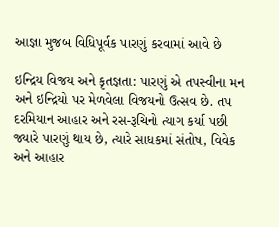આજ્ઞા મુજબ વિધિપૂર્વક પારણું કરવામાં આવે છે

ઇન્દ્રિય વિજય અને કૃતજ્ઞતા: પારણું એ તપસ્વીના મન અને ઇન્દ્રિયો પર મેળવેલા વિજયનો ઉત્સવ છે. તપ દરમિયાન આહાર અને રસ-રૂચિનો ત્યાગ કર્યા પછી જ્યારે પારણું થાય છે, ત્યારે સાધકમાં સંતોષ, વિવેક અને આહાર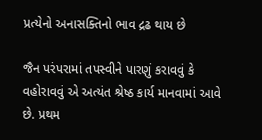પ્રત્યેનો અનાસક્તિનો ભાવ દ્રઢ થાય છે

જૈન પરંપરામાં તપસ્વીને પારણું કરાવવું કે વહોરાવવું એ અત્યંત શ્રેષ્ઠ કાર્ય માનવામાં આવે છે. પ્રથમ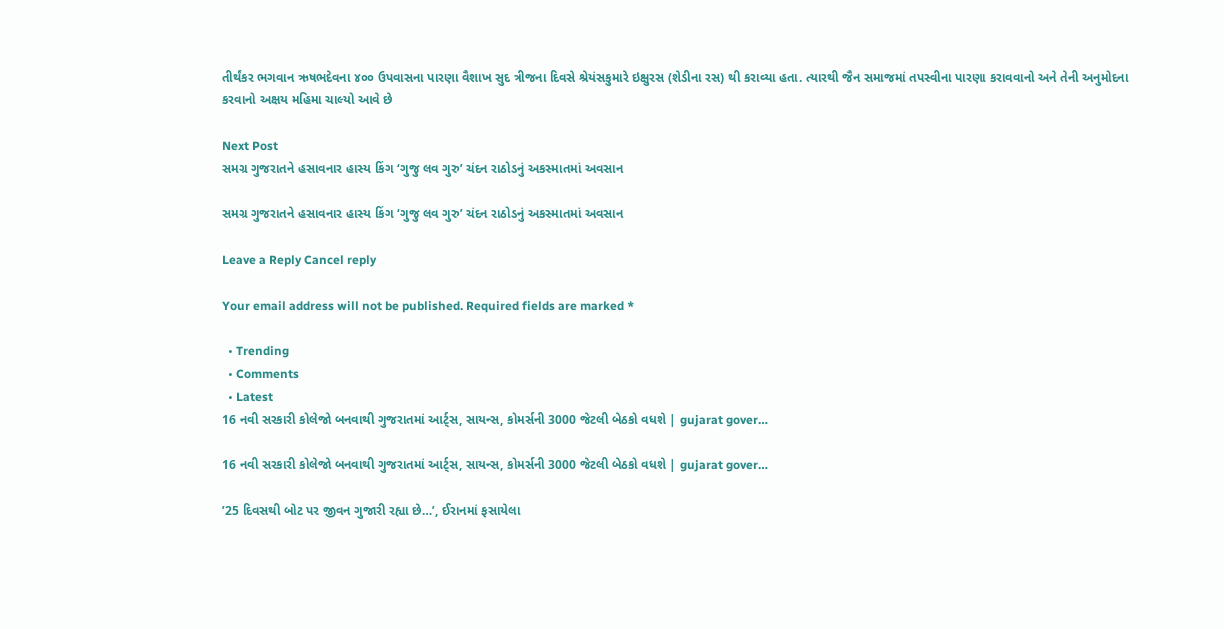તીર્થંકર ભગવાન ઋષભદેવના ૪૦૦ ઉપવાસના પારણા વૈશાખ સુદ ત્રીજના દિવસે શ્રેયંસકુમારે ઇક્ષુરસ (શેડીના રસ) થી કરાવ્યા હતા. ત્યારથી જૈન સમાજમાં તપસ્વીના પારણા કરાવવાનો અને તેની અનુમોદના કરવાનો અક્ષય મહિમા ચાલ્યો આવે છે

Next Post
સમગ્ર ગુજરાતને હસાવનાર હાસ્ય કિંગ ‘ગુજુ લવ ગુરુ’ ચંદન રાઠોડનું અકસ્માતમાં અવસાન

સમગ્ર ગુજરાતને હસાવનાર હાસ્ય કિંગ ‘ગુજુ લવ ગુરુ’ ચંદન રાઠોડનું અકસ્માતમાં અવસાન

Leave a Reply Cancel reply

Your email address will not be published. Required fields are marked *

  • Trending
  • Comments
  • Latest
16 નવી સરકારી કોલેજો બનવાથી ગુજરાતમાં આર્ટ્સ, સાયન્સ, કોમર્સની 3000 જેટલી બેઠકો વધશે | gujarat gover…

16 નવી સરકારી કોલેજો બનવાથી ગુજરાતમાં આર્ટ્સ, સાયન્સ, કોમર્સની 3000 જેટલી બેઠકો વધશે | gujarat gover…

’25 દિવસથી બોટ પર જીવન ગુજારી રહ્યા છે…’, ઈરાનમાં ફસાયેલા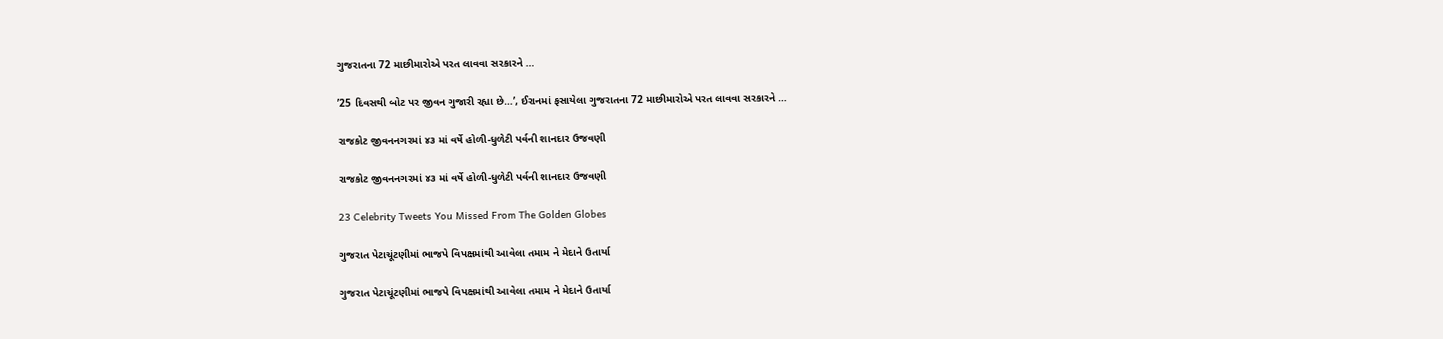ગુજરાતના 72 માછીમારોએ પરત લાવવા સરકારને …

’25 દિવસથી બોટ પર જીવન ગુજારી રહ્યા છે…’, ઈરાનમાં ફસાયેલા ગુજરાતના 72 માછીમારોએ પરત લાવવા સરકારને …

રાજકોટ જીવનનગરમાં ૪૩ માં વર્ષે હોળી-ધુળેટી પર્વની શાનદાર ઉજવણી

રાજકોટ જીવનનગરમાં ૪૩ માં વર્ષે હોળી-ધુળેટી પર્વની શાનદાર ઉજવણી

23 Celebrity Tweets You Missed From The Golden Globes

ગુજરાત પેટાચૂંટણીમાં ભાજપે વિપક્ષમાંથી આવેલા તમામ ને મેદાને ઉતાર્યા

ગુજરાત પેટાચૂંટણીમાં ભાજપે વિપક્ષમાંથી આવેલા તમામ ને મેદાને ઉતાર્યા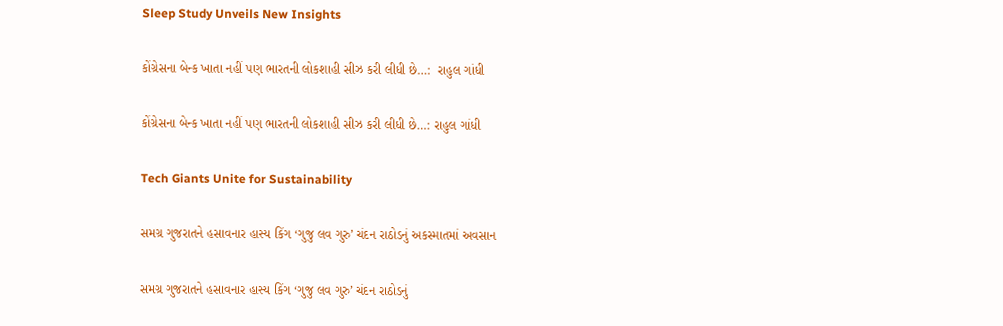Sleep Study Unveils New Insights

કોંગ્રેસના બેન્ક ખાતા નહીં પણ ભારતની લોકશાહી સીઝ કરી લીધી છે…:  રાહુલ ગાંધી

કોંગ્રેસના બેન્ક ખાતા નહીં પણ ભારતની લોકશાહી સીઝ કરી લીધી છે…: રાહુલ ગાંધી

Tech Giants Unite for Sustainability

સમગ્ર ગુજરાતને હસાવનાર હાસ્ય કિંગ ‘ગુજુ લવ ગુરુ’ ચંદન રાઠોડનું અકસ્માતમાં અવસાન

સમગ્ર ગુજરાતને હસાવનાર હાસ્ય કિંગ ‘ગુજુ લવ ગુરુ’ ચંદન રાઠોડનું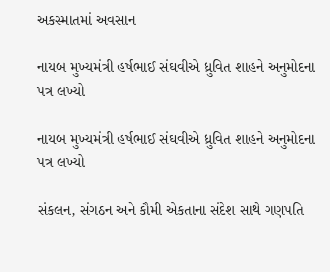અકસ્માતમાં અવસાન

નાયબ મુખ્યમંત્રી હર્ષભાઈ સંઘવીએ ધ્રુવિત શાહને અનુમોદના પત્ર લખ્યો

નાયબ મુખ્યમંત્રી હર્ષભાઈ સંઘવીએ ધ્રુવિત શાહને અનુમોદના પત્ર લખ્યો

સંકલન, સંગઠન અને કૌમી એકતાના સંદેશ સાથે ગણપતિ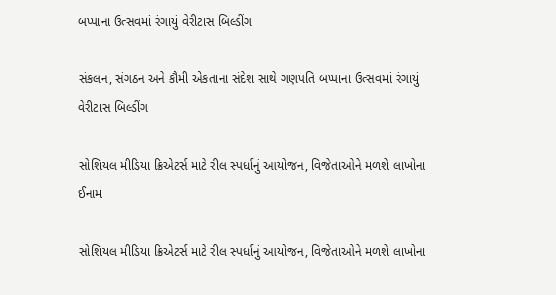બપ્પાના ઉત્સવમાં રંગાયું વેરીટાસ બિલ્ડીંગ

સંકલન, સંગઠન અને કૌમી એકતાના સંદેશ સાથે ગણપતિ બપ્પાના ઉત્સવમાં રંગાયું વેરીટાસ બિલ્ડીંગ

સોશિયલ મીડિયા ક્રિએટર્સ માટે રીલ સ્પર્ધાનું આયોજન, વિજેતાઓને મળશે લાખોના ઈનામ

સોશિયલ મીડિયા ક્રિએટર્સ માટે રીલ સ્પર્ધાનું આયોજન, વિજેતાઓને મળશે લાખોના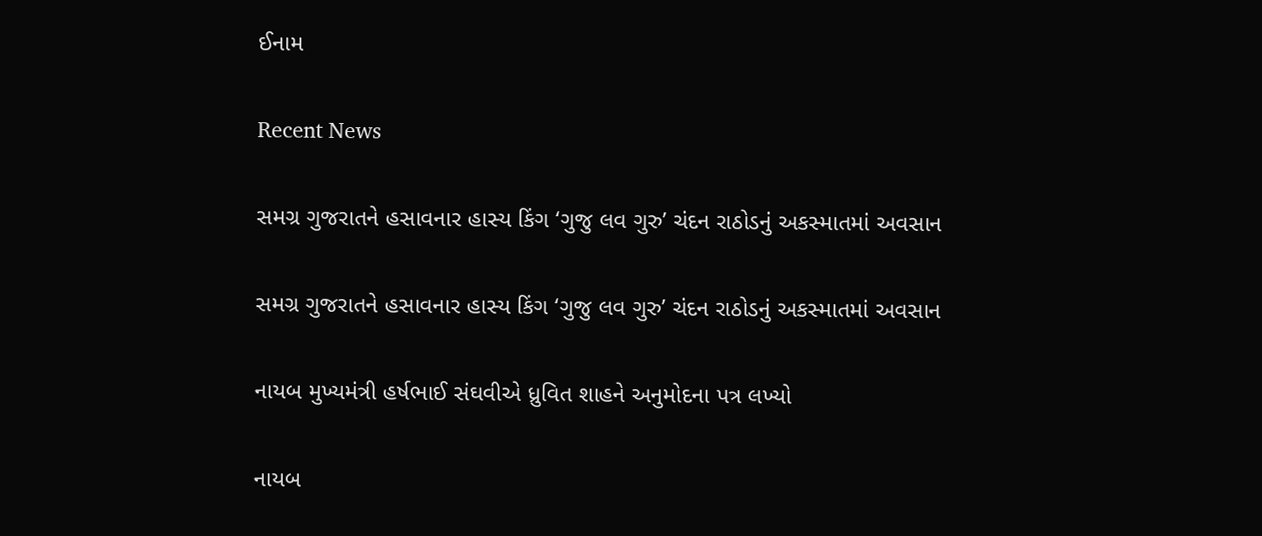ઈનામ

Recent News

સમગ્ર ગુજરાતને હસાવનાર હાસ્ય કિંગ ‘ગુજુ લવ ગુરુ’ ચંદન રાઠોડનું અકસ્માતમાં અવસાન

સમગ્ર ગુજરાતને હસાવનાર હાસ્ય કિંગ ‘ગુજુ લવ ગુરુ’ ચંદન રાઠોડનું અકસ્માતમાં અવસાન

નાયબ મુખ્યમંત્રી હર્ષભાઈ સંઘવીએ ધ્રુવિત શાહને અનુમોદના પત્ર લખ્યો

નાયબ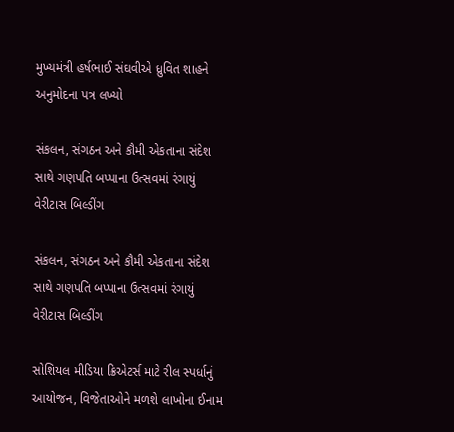મુખ્યમંત્રી હર્ષભાઈ સંઘવીએ ધ્રુવિત શાહને અનુમોદના પત્ર લખ્યો

સંકલન, સંગઠન અને કૌમી એકતાના સંદેશ સાથે ગણપતિ બપ્પાના ઉત્સવમાં રંગાયું વેરીટાસ બિલ્ડીંગ

સંકલન, સંગઠન અને કૌમી એકતાના સંદેશ સાથે ગણપતિ બપ્પાના ઉત્સવમાં રંગાયું વેરીટાસ બિલ્ડીંગ

સોશિયલ મીડિયા ક્રિએટર્સ માટે રીલ સ્પર્ધાનું આયોજન, વિજેતાઓને મળશે લાખોના ઈનામ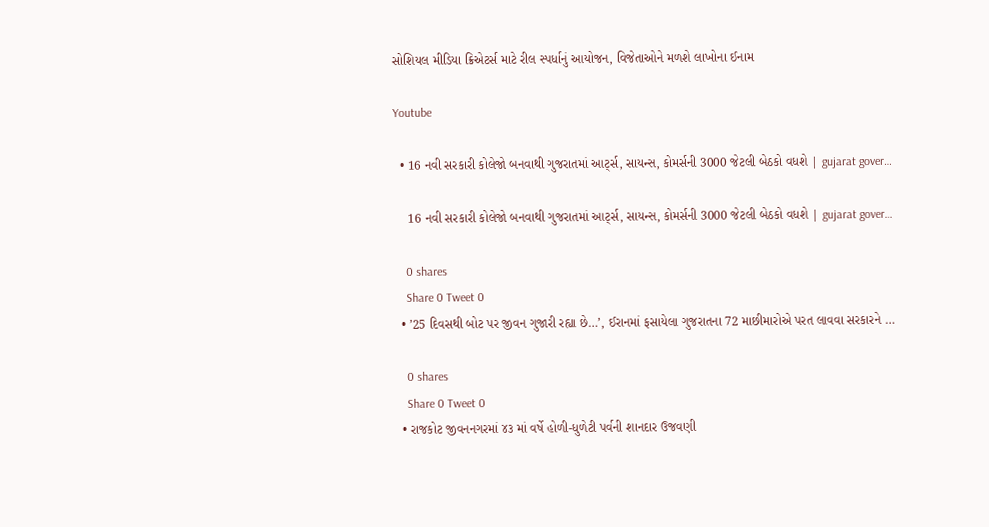સોશિયલ મીડિયા ક્રિએટર્સ માટે રીલ સ્પર્ધાનું આયોજન, વિજેતાઓને મળશે લાખોના ઈનામ

Youtube

  • 16 નવી સરકારી કોલેજો બનવાથી ગુજરાતમાં આર્ટ્સ, સાયન્સ, કોમર્સની 3000 જેટલી બેઠકો વધશે | gujarat gover…

    16 નવી સરકારી કોલેજો બનવાથી ગુજરાતમાં આર્ટ્સ, સાયન્સ, કોમર્સની 3000 જેટલી બેઠકો વધશે | gujarat gover…

    0 shares
    Share 0 Tweet 0
  • ’25 દિવસથી બોટ પર જીવન ગુજારી રહ્યા છે…’, ઈરાનમાં ફસાયેલા ગુજરાતના 72 માછીમારોએ પરત લાવવા સરકારને …

    0 shares
    Share 0 Tweet 0
  • રાજકોટ જીવનનગરમાં ૪૩ માં વર્ષે હોળી-ધુળેટી પર્વની શાનદાર ઉજવણી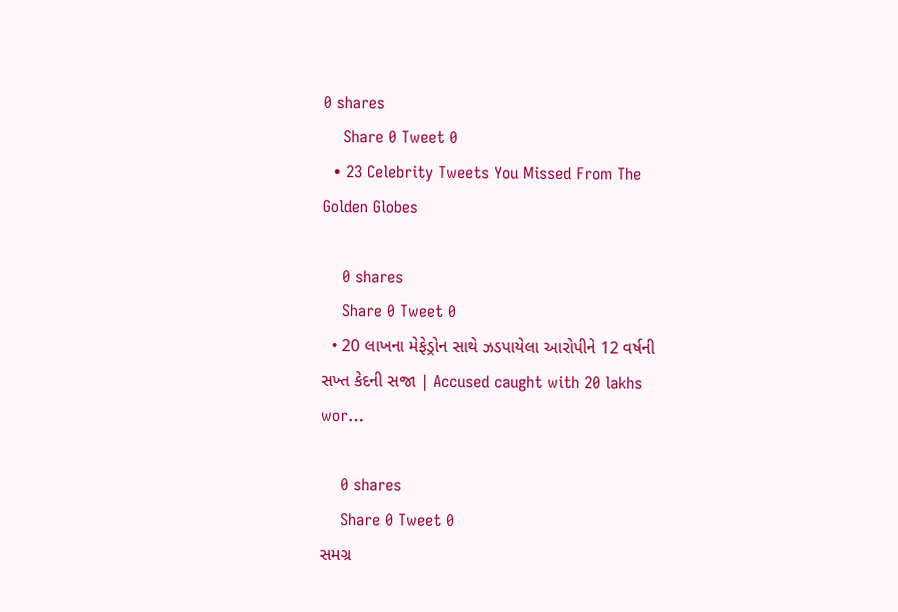0 shares
    Share 0 Tweet 0
  • 23 Celebrity Tweets You Missed From The Golden Globes

    0 shares
    Share 0 Tweet 0
  • 20 લાખના મેફેડ્રોન સાથે ઝડપાયેલા આરોપીને 12 વર્ષની સખ્ત કેદની સજા | Accused caught with 20 lakhs wor…

    0 shares
    Share 0 Tweet 0
સમગ્ર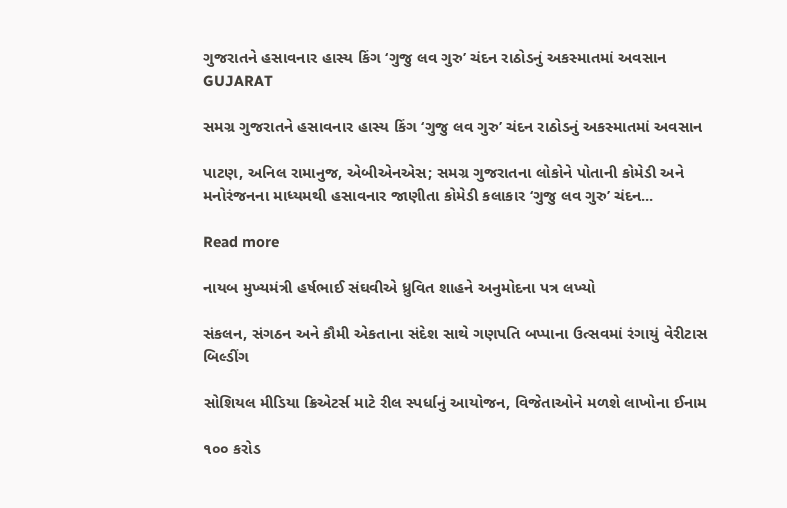ગુજરાતને હસાવનાર હાસ્ય કિંગ ‘ગુજુ લવ ગુરુ’ ચંદન રાઠોડનું અકસ્માતમાં અવસાન
GUJARAT

સમગ્ર ગુજરાતને હસાવનાર હાસ્ય કિંગ ‘ગુજુ લવ ગુરુ’ ચંદન રાઠોડનું અકસ્માતમાં અવસાન

પાટણ, અનિલ રામાનુજ, એબીએનએસ; સમગ્ર ગુજરાતના લોકોને પોતાની કોમેડી અને મનોરંજનના માધ્યમથી હસાવનાર જાણીતા કોમેડી કલાકાર ‘ગુજુ લવ ગુરુ’ ચંદન...

Read more

નાયબ મુખ્યમંત્રી હર્ષભાઈ સંઘવીએ ધ્રુવિત શાહને અનુમોદના પત્ર લખ્યો

સંકલન, સંગઠન અને કૌમી એકતાના સંદેશ સાથે ગણપતિ બપ્પાના ઉત્સવમાં રંગાયું વેરીટાસ બિલ્ડીંગ

સોશિયલ મીડિયા ક્રિએટર્સ માટે રીલ સ્પર્ધાનું આયોજન, વિજેતાઓને મળશે લાખોના ઈનામ

૧૦૦ કરોડ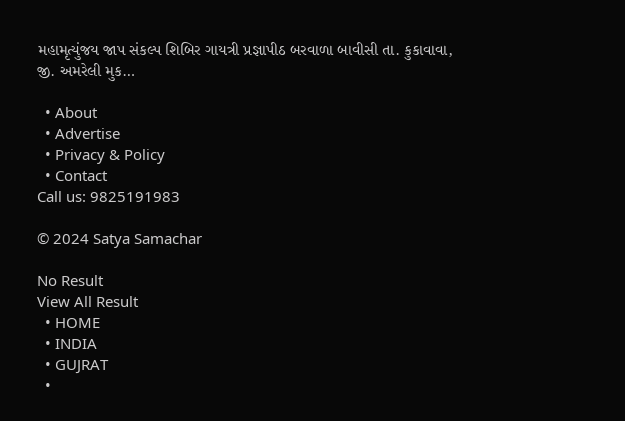મહામૃત્યુંજય જાપ સંકલ્પ શિબિર ગાયત્રી પ્રજ્ઞાપીઠ બરવાળા બાવીસી તા. કુકાવાવા, જી. અમરેલી મુક…

  • About
  • Advertise
  • Privacy & Policy
  • Contact
Call us: 9825191983

© 2024 Satya Samachar

No Result
View All Result
  • HOME
  • INDIA
  • GUJRAT
  •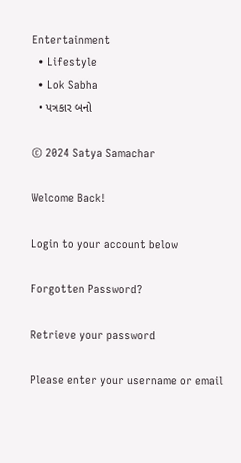Entertainment
  • Lifestyle
  • Lok Sabha
  • પત્રકાર બનો

© 2024 Satya Samachar

Welcome Back!

Login to your account below

Forgotten Password?

Retrieve your password

Please enter your username or email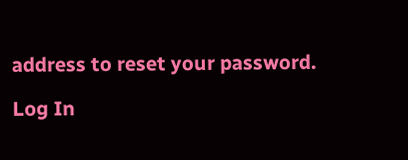address to reset your password.

Log In